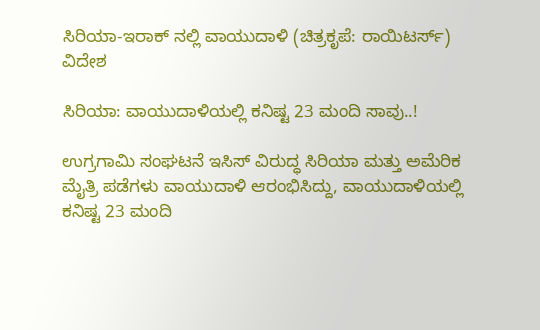ಸಿರಿಯಾ-ಇರಾಕ್ ನಲ್ಲಿ ವಾಯುದಾಳಿ (ಚಿತ್ರಕೃಪೆ: ರಾಯಿಟರ್ಸ್)
ವಿದೇಶ

ಸಿರಿಯಾ: ವಾಯುದಾಳಿಯಲ್ಲಿ ಕನಿಷ್ಟ 23 ಮಂದಿ ಸಾವು..!

ಉಗ್ರಗಾಮಿ ಸಂಘಟನೆ ಇಸಿಸ್ ವಿರುದ್ಧ ಸಿರಿಯಾ ಮತ್ತು ಅಮೆರಿಕ ಮೈತ್ರಿ ಪಡೆಗಳು ವಾಯುದಾಳಿ ಆರಂಭಿಸಿದ್ದು, ವಾಯುದಾಳಿಯಲ್ಲಿ ಕನಿಷ್ಟ 23 ಮಂದಿ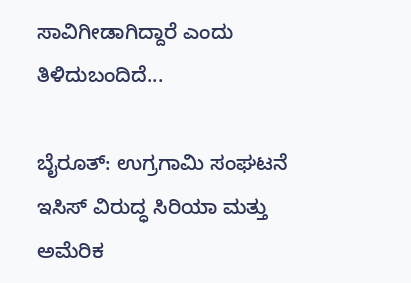ಸಾವಿಗೀಡಾಗಿದ್ದಾರೆ ಎಂದು ತಿಳಿದುಬಂದಿದೆ...

ಬೈರೂತ್: ಉಗ್ರಗಾಮಿ ಸಂಘಟನೆ ಇಸಿಸ್ ವಿರುದ್ಧ ಸಿರಿಯಾ ಮತ್ತು ಅಮೆರಿಕ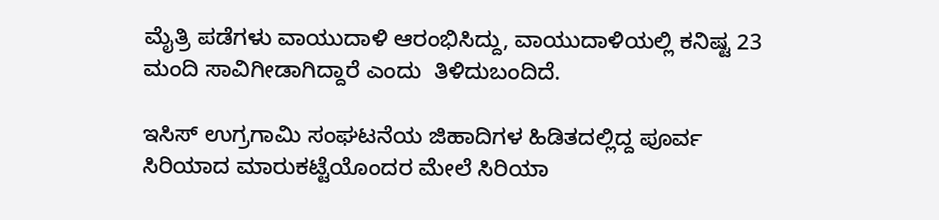ಮೈತ್ರಿ ಪಡೆಗಳು ವಾಯುದಾಳಿ ಆರಂಭಿಸಿದ್ದು, ವಾಯುದಾಳಿಯಲ್ಲಿ ಕನಿಷ್ಟ 23 ಮಂದಿ ಸಾವಿಗೀಡಾಗಿದ್ದಾರೆ ಎಂದು  ತಿಳಿದುಬಂದಿದೆ.

ಇಸಿಸ್ ಉಗ್ರಗಾಮಿ ಸಂಘಟನೆಯ ಜಿಹಾದಿಗಳ ಹಿಡಿತದಲ್ಲಿದ್ದ ಪೂರ್ವ ಸಿರಿಯಾದ ಮಾರುಕಟ್ಟೆಯೊಂದರ ಮೇಲೆ ಸಿರಿಯಾ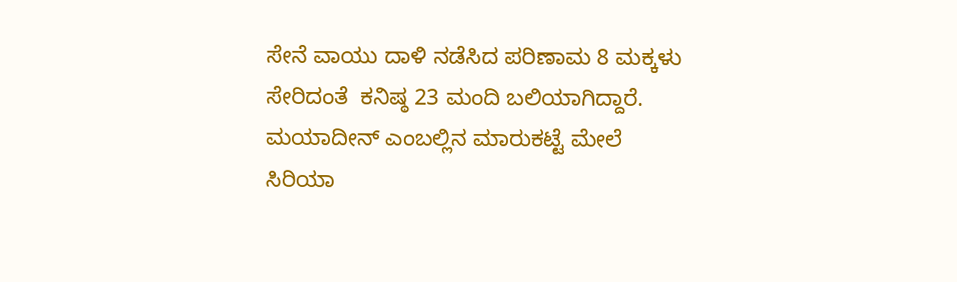ಸೇನೆ ವಾಯು ದಾಳಿ ನಡೆಸಿದ ಪರಿಣಾಮ 8 ಮಕ್ಕಳು ಸೇರಿದಂತೆ  ಕನಿಷ್ಠ 23 ಮಂದಿ ಬಲಿಯಾಗಿದ್ದಾರೆ. ಮಯಾದೀನ್ ಎಂಬಲ್ಲಿನ ಮಾರುಕಟ್ಟೆ ಮೇಲೆ ಸಿರಿಯಾ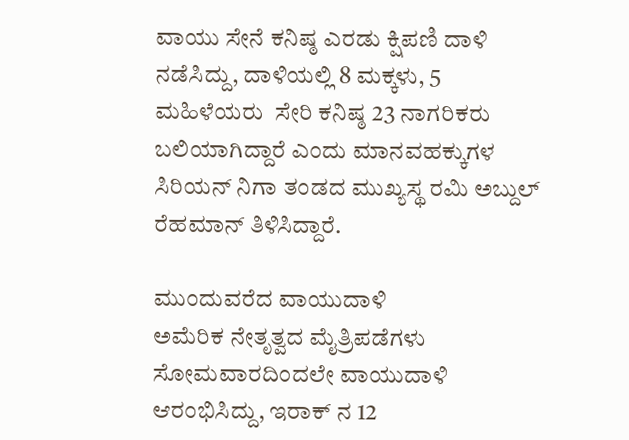ವಾಯು ಸೇನೆ ಕನಿಷ್ಠ ಎರಡು ಕ್ಷಿಪಣಿ ದಾಳಿ ನಡೆಸಿದ್ದು, ದಾಳಿಯಲ್ಲಿ 8 ಮಕ್ಕಳು, 5 ಮಹಿಳೆಯರು  ಸೇರಿ ಕನಿಷ್ಠ 23 ನಾಗರಿಕರು ಬಲಿಯಾಗಿದ್ದಾರೆ ಎಂದು ಮಾನವಹಕ್ಕುಗಳ ಸಿರಿಯನ್ ನಿಗಾ ತಂಡದ ಮುಖ್ಯಸ್ಥ ರಮಿ ಅಬ್ದುಲ್ ರೆಹಮಾನ್ ತಿಳಿಸಿದ್ದಾರೆ.

ಮುಂದುವರೆದ ವಾಯುದಾಳಿ
ಅಮೆರಿಕ ನೇತೃತ್ವದ ಮೈತ್ರಿಪಡೆಗಳು ಸೋಮವಾರದಿಂದಲೇ ವಾಯುದಾಳಿ ಆರಂಭಿಸಿದ್ದು, ಇರಾಕ್ ನ 12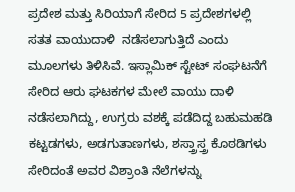ಪ್ರದೇಶ ಮತ್ತು ಸಿರಿಯಾಗೆ ಸೇರಿದ 5 ಪ್ರದೇಶಗಳಲ್ಲಿ ಸತತ ವಾಯುದಾಳಿ  ನಡೆಸಲಾಗುತ್ತಿದೆ ಎಂದು ಮೂಲಗಳು ತಿಳಿಸಿವೆ. ಇಸ್ಲಾಮಿಕ್ ಸ್ಟೇಟ್ ಸಂಘಟನೆಗೆ ಸೇರಿದ ಆರು ಘಟಕಗಳ ಮೇಲೆ ವಾಯು ದಾಳಿ ನಡೆಸಲಾಗಿದ್ದು, ಉಗ್ರರು ವಶಕ್ಕೆ ಪಡೆದಿದ್ದ ಬಹುಮಹಡಿ  ಕಟ್ಟಡಗಳು, ಅಡಗುತಾಣಗಳು, ಶಸ್ತ್ರಾಸ್ತ್ರ ಕೊಠಡಿಗಳು ಸೇರಿದಂತೆ ಅವರ ವಿಶ್ರಾಂತಿ ನೆಲೆಗಳನ್ನು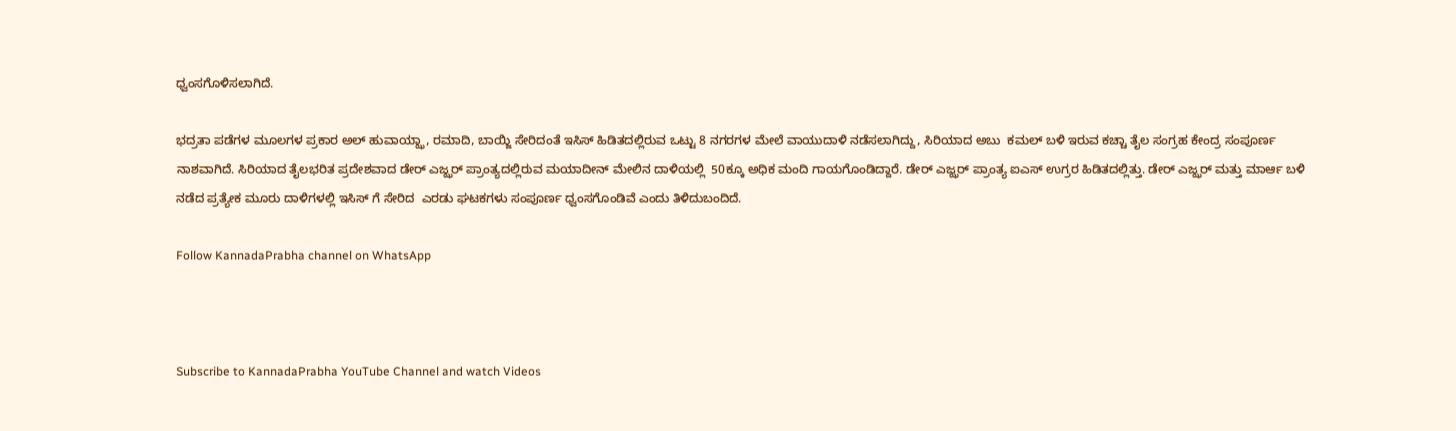ಧ್ವಂಸಗೊಳಿಸಲಾಗಿದೆ.

ಭದ್ರತಾ ಪಡೆಗಳ ಮೂಲಗಳ ಪ್ರಕಾರ ಅಲ್ ಹುವಾಯ್ಝಾ, ರಮಾದಿ, ಬಾಯ್ಜಿ ಸೇರಿದಂತೆ ಇಸಿಸ್ ಹಿಡಿತದಲ್ಲಿರುವ ಒಟ್ಟು 8 ನಗರಗಳ ಮೇಲೆ ವಾಯುದಾಳಿ ನಡೆಸಲಾಗಿದ್ದು, ಸಿರಿಯಾದ ಅಬು  ಕಮಲ್ ಬಳಿ ಇರುವ ಕಚ್ಚಾ ತೈಲ ಸಂಗ್ರಹ ಕೇಂದ್ರ ಸಂಪೂರ್ಣ ನಾಶವಾಗಿದೆ. ಸಿರಿಯಾದ ತೈಲಭರಿತ ಪ್ರದೇಶವಾದ ಡೇರ್ ಎಜ್ಝರ್ ಪ್ರಾಂತ್ಯದಲ್ಲಿರುವ ಮಯಾದೀನ್ ಮೇಲಿನ ದಾಳಿಯಲ್ಲಿ  50ಕ್ಕೂ ಅಧಿಕ ಮಂದಿ ಗಾಯಗೊಂಡಿದ್ದಾರೆ. ಡೇರ್ ಎಜ್ಝರ್ ಪ್ರಾಂತ್ಯ ಐಎಸ್ ಉಗ್ರರ ಹಿಡಿತದಲ್ಲಿತ್ತು. ಡೇರ್ ಎಜ್ಝರ್ ಮತ್ತು ಮಾರ್ಆ ಬಳಿ ನಡೆದ ಪ್ರತ್ಯೇಕ ಮೂರು ದಾಳಿಗಳಲ್ಲಿ ಇಸಿಸ್ ಗೆ ಸೇರಿದ  ಎರಡು ಘಟಕಗಳು ಸಂಪೂರ್ಣ ಧ್ವಂಸಗೊಂಡಿವೆ ಎಂದು ತಿಳಿದುಬಂದಿದೆ.

Follow KannadaPrabha channel on WhatsApp



Subscribe to KannadaPrabha YouTube Channel and watch Videos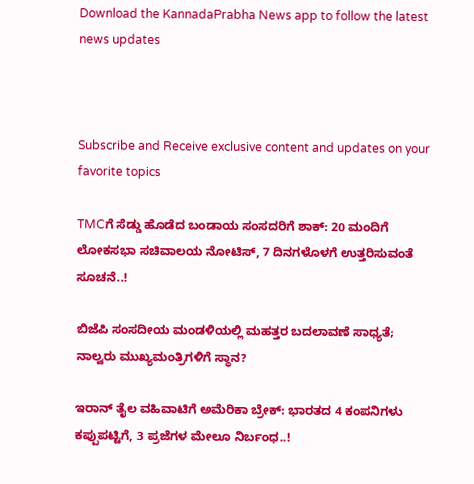Download the KannadaPrabha News app to follow the latest news updates



Subscribe and Receive exclusive content and updates on your favorite topics

TMCಗೆ ಸೆಡ್ಡು ಹೊಡೆದ ಬಂಡಾಯ ಸಂಸದರಿಗೆ ಶಾಕ್‌: 20 ಮಂದಿಗೆ ಲೋಕಸಭಾ ಸಚಿವಾಲಯ ನೋಟಿಸ್‌, 7 ದಿನಗಳೊಳಗೆ ಉತ್ತರಿಸುವಂತೆ ಸೂಚನೆ..!

ಬಿಜೆಪಿ ಸಂಸದೀಯ ಮಂಡಳಿಯಲ್ಲಿ ಮಹತ್ತರ ಬದಲಾವಣೆ ಸಾಧ್ಯತೆ; ನಾಲ್ವರು ಮುಖ್ಯಮಂತ್ರಿಗಳಿಗೆ ಸ್ಥಾನ?

ಇರಾನ್‌ ತೈಲ ವಹಿವಾಟಿಗೆ ಅಮೆರಿಕಾ ಬ್ರೇಕ್: ಭಾರತದ 4 ಕಂಪನಿಗಳು ಕಪ್ಪುಪಟ್ಟಿಗೆ, 3 ಪ್ರಜೆಗಳ ಮೇಲೂ ನಿರ್ಬಂಧ..!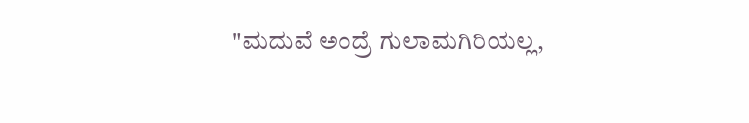"ಮದುವೆ ಅಂದ್ರೆ ಗುಲಾಮಗಿರಿಯಲ್ಲ,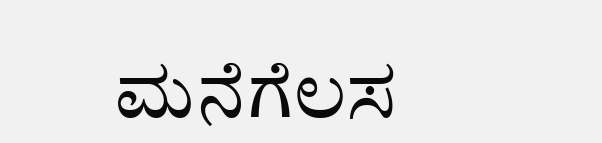ಮನೆಗೆಲಸ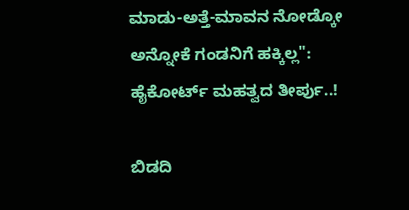ಮಾಡು-ಅತ್ತೆ-ಮಾವನ ನೋಡ್ಕೋ ಅನ್ನೋಕೆ ಗಂಡನಿಗೆ ಹಕ್ಕಿಲ್ಲ": ಹೈಕೋರ್ಟ್ ಮಹತ್ವದ ತೀರ್ಪು..!

ಬಿಡದಿ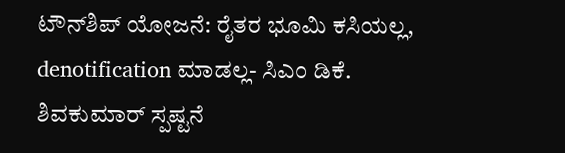ಟೌನ್‌ಶಿಪ್‌ ಯೋಜನೆ: ರೈತರ ಭೂಮಿ ಕಸಿಯಲ್ಲ, denotification ಮಾಡಲ್ಲ- ಸಿಎಂ ಡಿಕೆ. ಶಿವಕುಮಾರ್ ಸ್ಪಷ್ಟನೆ